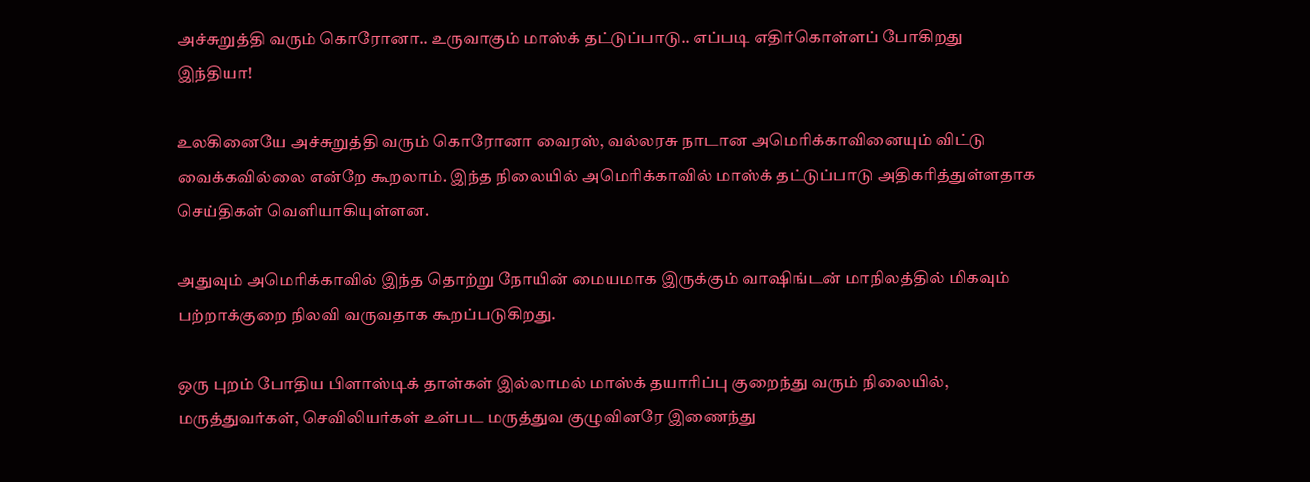அச்சுறுத்தி வரும் கொரோனா.. உருவாகும் மாஸ்க் தட்டுப்பாடு.. எப்படி எதிர்கொள்ளப் போகிறது இந்தியா!

உலகினையே அச்சுறுத்தி வரும் கொரோனா வைரஸ், வல்லரசு நாடான அமெரிக்காவினையும் விட்டு வைக்கவில்லை என்றே கூறலாம். இந்த நிலையில் அமெரிக்காவில் மாஸ்க் தட்டுப்பாடு அதிகரித்துள்ளதாக செய்திகள் வெளியாகியுள்ளன.

அதுவும் அமெரிக்காவில் இந்த தொற்று நோயின் மையமாக இருக்கும் வாஷிங்டன் மாநிலத்தில் மிகவும் பற்றாக்குறை நிலவி வருவதாக கூறப்படுகிறது.

ஒரு புறம் போதிய பிளாஸ்டிக் தாள்கள் இல்லாமல் மாஸ்க் தயாரிப்பு குறைந்து வரும் நிலையில், மருத்துவர்கள், செவிலியர்கள் உள்பட மருத்துவ குழுவினரே இணைந்து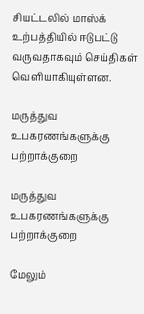சியட்டலில் மாஸ்க் உற்பத்தியில் ஈடுபட்டு வருவதாகவும் செய்திகள் வெளியாகியுள்ளன.

மருத்துவ உபகரணங்களுக்கு பற்றாக்குறை

மருத்துவ உபகரணங்களுக்கு பற்றாக்குறை

மேலும்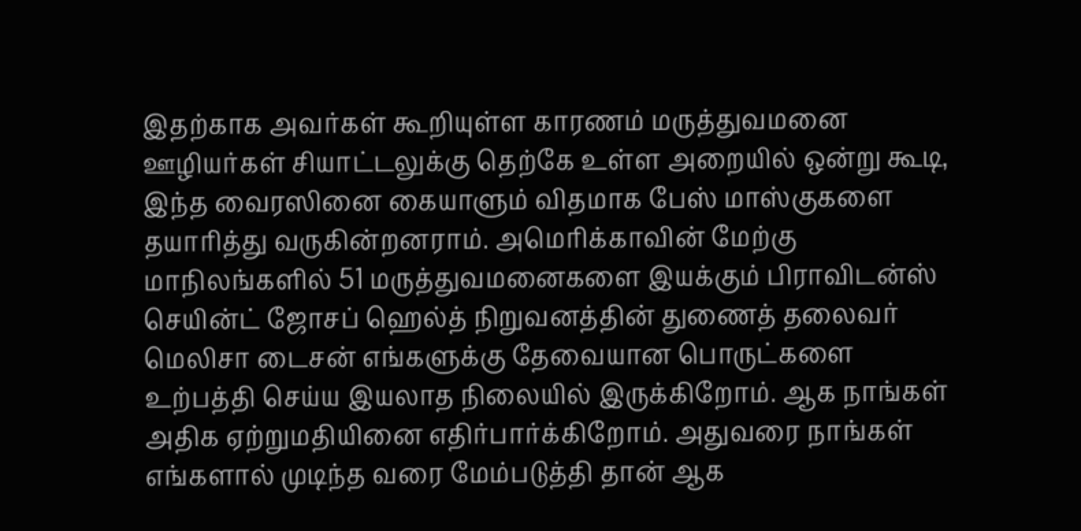இதற்காக அவர்கள் கூறியுள்ள காரணம் மருத்துவமனை ஊழியர்கள் சியாட்டலுக்கு தெற்கே உள்ள அறையில் ஒன்று கூடி, இந்த வைரஸினை கையாளும் விதமாக பேஸ் மாஸ்குகளை தயாரித்து வருகின்றனராம். அமெரிக்காவின் மேற்கு மாநிலங்களில் 51 மருத்துவமனைகளை இயக்கும் பிராவிடன்ஸ் செயின்ட் ஜோசப் ஹெல்த் நிறுவனத்தின் துணைத் தலைவர் மெலிசா டைசன் எங்களுக்கு தேவையான பொருட்களை உற்பத்தி செய்ய இயலாத நிலையில் இருக்கிறோம். ஆக நாங்கள் அதிக ஏற்றுமதியினை எதிர்பார்க்கிறோம். அதுவரை நாங்கள் எங்களால் முடிந்த வரை மேம்படுத்தி தான் ஆக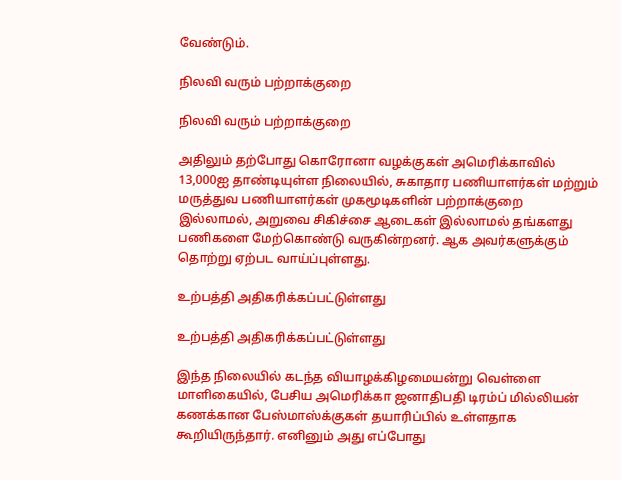வேண்டும்.

நிலவி வரும் பற்றாக்குறை

நிலவி வரும் பற்றாக்குறை

அதிலும் தற்போது கொரோனா வழக்குகள் அமெரிக்காவில் 13,000ஐ தாண்டியுள்ள நிலையில், சுகாதார பணியாளர்கள் மற்றும் மருத்துவ பணியாளர்கள் முகமூடிகளின் பற்றாக்குறை இல்லாமல், அறுவை சிகிச்சை ஆடைகள் இல்லாமல் தங்களது பணிகளை மேற்கொண்டு வருகின்றனர். ஆக அவர்களுக்கும் தொற்று ஏற்பட வாய்ப்புள்ளது.

உற்பத்தி அதிகரிக்கப்பட்டுள்ளது

உற்பத்தி அதிகரிக்கப்பட்டுள்ளது

இந்த நிலையில் கடந்த வியாழக்கிழமையன்று வெள்ளை மாளிகையில், பேசிய அமெரிக்கா ஜனாதிபதி டிரம்ப் மில்லியன் கணக்கான பேஸ்மாஸ்க்குகள் தயாரிப்பில் உள்ளதாக கூறியிருந்தார். எனினும் அது எப்போது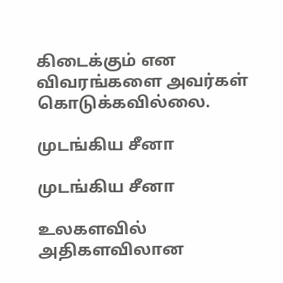கிடைக்கும் என விவரங்களை அவர்கள் கொடுக்கவில்லை.

முடங்கிய சீனா

முடங்கிய சீனா

உலகளவில் அதிகளவிலான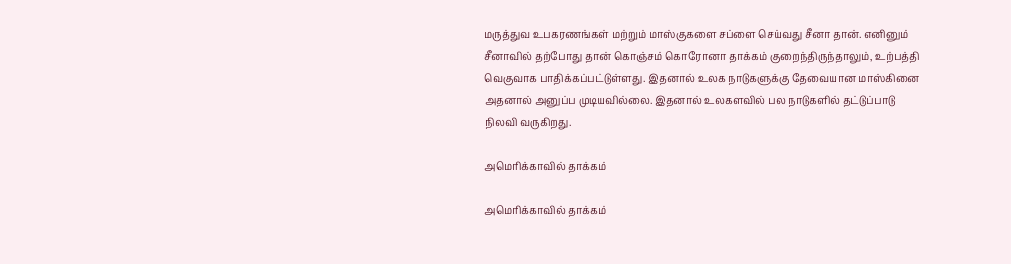மருத்துவ உபகரணங்கள் மற்றும் மாஸ்குகளை சப்ளை செய்வது சீனா தான். எனினும் சீனாவில் தற்போது தான் கொஞ்சம் கொரோனா தாக்கம் குறைந்திருந்தாலும், உற்பத்தி வெகுவாக பாதிக்கப்பட்டுள்ளது. இதனால் உலக நாடுகளுக்கு தேவையான மாஸ்கினை அதனால் அனுப்ப முடியவில்லை. இதனால் உலகளவில் பல நாடுகளில் தட்டுப்பாடு நிலவி வருகிறது.

அமெரிக்காவில் தாக்கம்

அமெரிக்காவில் தாக்கம்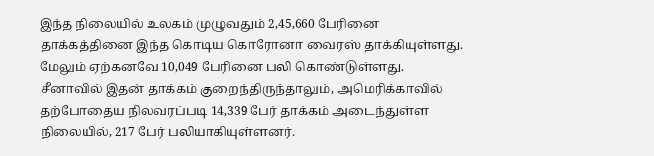இந்த நிலையில் உலகம் முழுவதும் 2,45,660 பேரினை தாக்கத்தினை இந்த கொடிய கொரோனா வைரஸ் தாக்கியுள்ளது. மேலும் ஏற்கனவே 10,049 பேரினை பலி கொண்டுள்ளது. சீனாவில் இதன் தாக்கம் குறைந்திருந்தாலும், அமெரிக்காவில் தற்போதைய நிலவரப்படி 14,339 பேர் தாக்கம் அடைந்துள்ள நிலையில், 217 பேர் பலியாகியுள்ளனர்.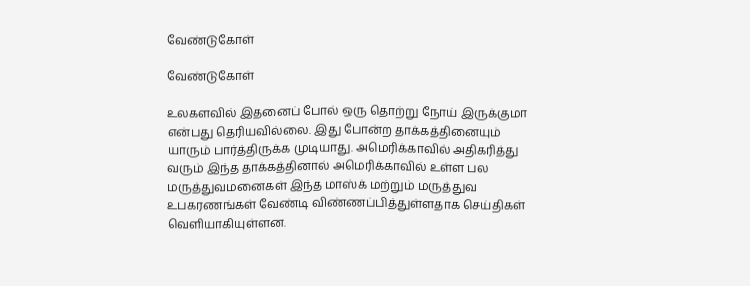வேண்டுகோள்

வேண்டுகோள்

உலகளவில் இதனைப் போல் ஒரு தொற்று நோய் இருக்குமா என்பது தெரியவில்லை. இது போன்ற தாக்கத்தினையும் யாரும் பார்த்திருக்க முடியாது. அமெரிக்காவில் அதிகரித்து வரும் இந்த தாக்கத்தினால் அமெரிக்காவில் உள்ள பல மருத்துவமனைகள் இந்த மாஸ்க் மற்றும் மருத்துவ உபகரணங்கள் வேண்டி விண்ணப்பித்துள்ளதாக செய்திகள் வெளியாகியுள்ளன.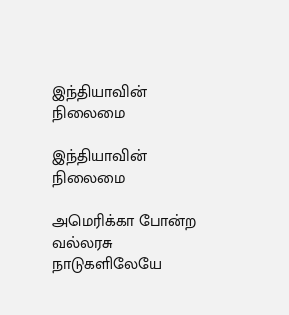இந்தியாவின் நிலைமை

இந்தியாவின் நிலைமை

அமெரிக்கா போன்ற வல்லரசு நாடுகளிலேயே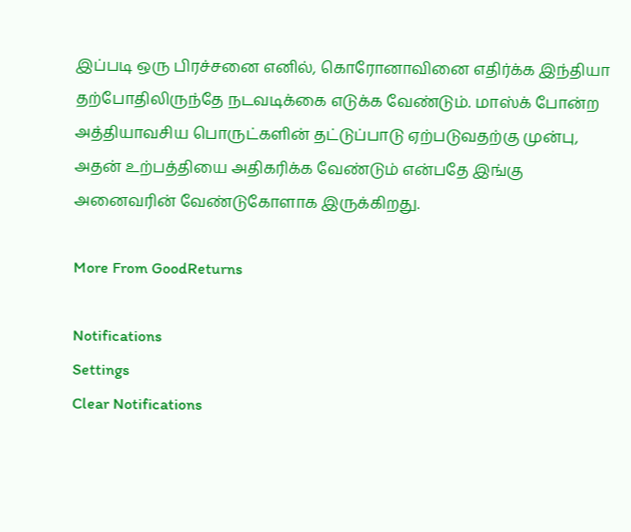இப்படி ஒரு பிரச்சனை எனில், கொரோனாவினை எதிர்க்க இந்தியா தற்போதிலிருந்தே நடவடிக்கை எடுக்க வேண்டும். மாஸ்க் போன்ற அத்தியாவசிய பொருட்களின் தட்டுப்பாடு ஏற்படுவதற்கு முன்பு, அதன் உற்பத்தியை அதிகரிக்க வேண்டும் என்பதே இங்கு அனைவரின் வேண்டுகோளாக இருக்கிறது.

More From GoodReturns

Notifications
Settings
Clear Notifications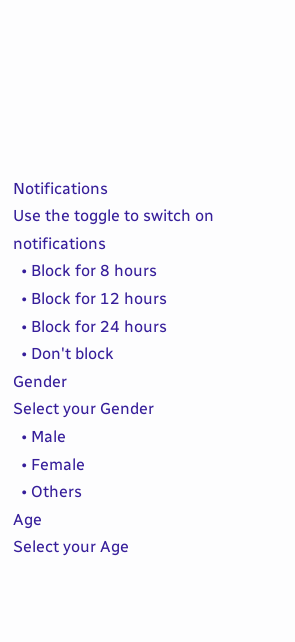Notifications
Use the toggle to switch on notifications
  • Block for 8 hours
  • Block for 12 hours
  • Block for 24 hours
  • Don't block
Gender
Select your Gender
  • Male
  • Female
  • Others
Age
Select your Age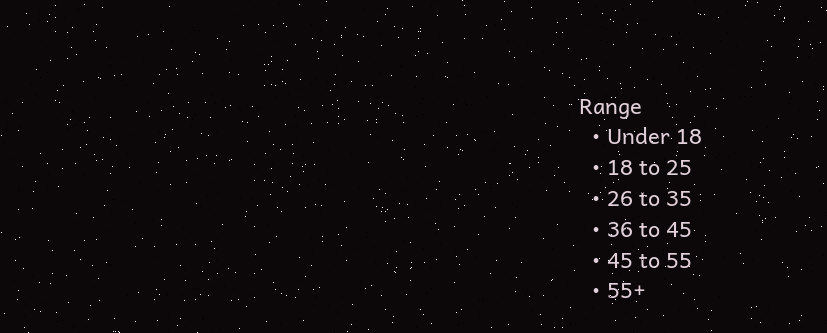Range
  • Under 18
  • 18 to 25
  • 26 to 35
  • 36 to 45
  • 45 to 55
  • 55+